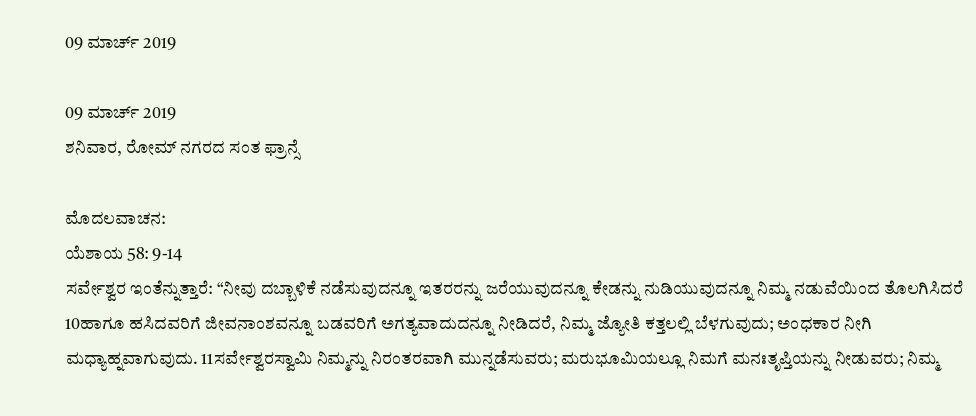09 ಮಾರ್ಚ್ 2019

09 ಮಾರ್ಚ್ 2019
ಶನಿವಾರ, ರೋಮ್ ನಗರದ ಸಂತ ಫ್ರಾನ್ಸೆ

ಮೊದಲವಾಚನ:
ಯೆಶಾಯ 58: 9-14
ಸರ್ವೇಶ್ವರ ಇಂತೆನ್ನುತ್ತಾರೆ: “ನೀವು ದಬ್ಬಾಳಿಕೆ ನಡೆಸುವುದನ್ನೂ ಇತರರನ್ನು ಜರೆಯುವುದನ್ನೂ ಕೇಡನ್ನು ನುಡಿಯುವುದನ್ನೂ ನಿಮ್ಮ ನಡುವೆಯಿಂದ ತೊಲಗಿಸಿದರೆ 10ಹಾಗೂ ಹಸಿದವರಿಗೆ ಜೀವನಾಂಶವನ್ನೂ ಬಡವರಿಗೆ ಅಗತ್ಯವಾದುದನ್ನೂ ನೀಡಿದರೆ, ನಿಮ್ಮ ಜ್ಯೋತಿ ಕತ್ತಲಲ್ಲಿ ಬೆಳಗುವುದು; ಅಂಧಕಾರ ನೀಗಿ ಮಧ್ಯಾಹ್ನವಾಗುವುದು. 11ಸರ್ವೇಶ್ವರಸ್ವಾಮಿ ನಿಮ್ಮನ್ನು ನಿರಂತರವಾಗಿ ಮುನ್ನಡೆಸುವರು; ಮರುಭೂಮಿಯಲ್ಲೂ ನಿಮಗೆ ಮನಃತೃಪ್ತಿಯನ್ನು ನೀಡುವರು; ನಿಮ್ಮ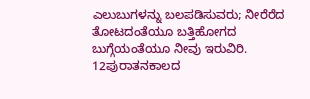ಎಲುಬುಗಳನ್ನು ಬಲಪಡಿಸುವರು; ನೀರೆರೆದ ತೋಟದಂತೆಯೂ ಬತ್ತಿಹೋಗದ ಬುಗ್ಗೆಯಂತೆಯೂ ನೀವು ಇರುವಿರಿ. 12ಪುರಾತನಕಾಲದ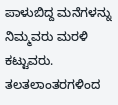ಪಾಳುಬಿದ್ದ ಮನೆಗಳನ್ನು ನಿಮ್ಮವರು ಮರಳಿ ಕಟ್ಟುವರು. ತಲತಲಾಂತರಗಳಿಂದ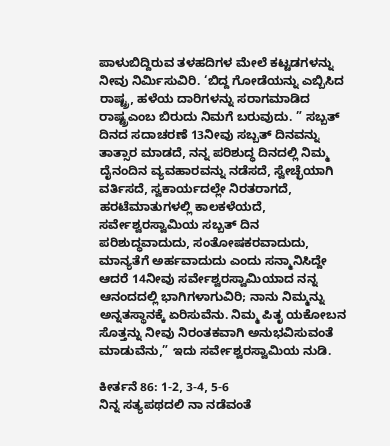ಪಾಳುಬಿದ್ದಿರುವ ತಳಹದಿಗಳ ಮೇಲೆ ಕಟ್ಟಡಗಳನ್ನು ನೀವು ನಿರ್ಮಿಸುವಿರಿ. ‘ಬಿದ್ದ ಗೋಡೆಯನ್ನು ಎಬ್ಬಿಸಿದ ರಾಷ್ಟ್ರ, ಹಳೆಯ ದಾರಿಗಳನ್ನು ಸರಾಗಮಾಡಿದ ರಾಷ್ಟ್ರಎಂಬ ಬಿರುದು ನಿಮಗೆ ಬರುವುದು. ” ಸಬ್ಬತ್ ದಿನದ ಸದಾಚರಣೆ 13ನೀವು ಸಬ್ಬತ್ ದಿನವನ್ನು ತಾತ್ಸಾರ ಮಾಡದೆ, ನನ್ನ ಪರಿಶುದ್ಧ ದಿನದಲ್ಲಿ ನಿಮ್ಮ ದೈನಂದಿನ ವ್ಯವಹಾರವನ್ನು ನಡೆಸದೆ, ಸ್ವೇಚ್ಛೆಯಾಗಿ ವರ್ತಿಸದೆ, ಸ್ವಕಾರ್ಯದಲ್ಲೇ ನಿರತರಾಗದೆ, ಹರಟೆಮಾತುಗಳಲ್ಲಿ ಕಾಲಕಳೆಯದೆ, ಸರ್ವೇಶ್ವರಸ್ವಾಮಿಯ ಸಬ್ಬತ್ ದಿನ ಪರಿಶುದ್ಧವಾದುದು, ಸಂತೋಷಕರವಾದುದು, ಮಾನ್ಯತೆಗೆ ಅರ್ಹವಾದುದು ಎಂದು ಸನ್ಮಾನಿಸಿದ್ದೇ ಆದರೆ 14ನೀವು ಸರ್ವೇಶ್ವರಸ್ವಾಮಿಯಾದ ನನ್ನ ಆನಂದದಲ್ಲಿ ಭಾಗಿಗಳಾಗುವಿರಿ; ನಾನು ನಿಮ್ಮನ್ನು ಅನ್ನತಸ್ಥಾನಕ್ಕೆ ಏರಿಸುವೆನು. ನಿಮ್ಮ ಪಿತೃ ಯಕೋಬನ ಸೊತ್ತನ್ನು ನೀವು ನಿರಂತಕವಾಗಿ ಅನುಭವಿಸುವಂತೆ ಮಾಡುವೆನು,” ಇದು ಸರ್ವೇಶ್ವರಸ್ವಾಮಿಯ ನುಡಿ.

ಕೀರ್ತನೆ 86: 1-2, 3-4, 5-6
ನಿನ್ನ ಸತ್ಯಪಥದಲಿ ನಾ ನಡೆವಂತೆ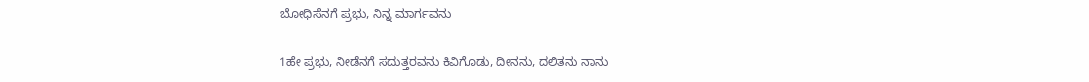ಬೋಧಿಸೆನಗೆ ಪ್ರಭು, ನಿನ್ನ ಮಾರ್ಗವನು

1ಹೇ ಪ್ರಭು, ನೀಡೆನಗೆ ಸದುತ್ತರವನು ಕಿವಿಗೊಡು, ದೀನನು, ದಲಿತನು ನಾನು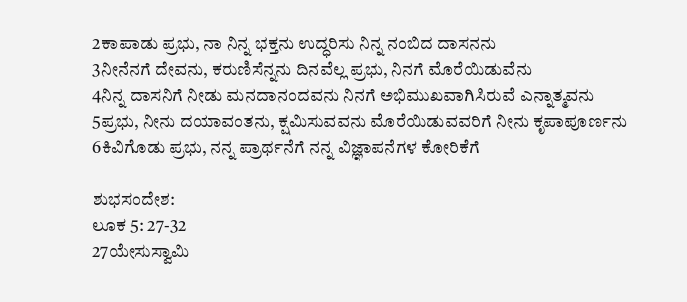2ಕಾಪಾಡು ಪ್ರಭು, ನಾ ನಿನ್ನ ಭಕ್ತನು ಉದ್ಧರಿಸು ನಿನ್ನ ನಂಬಿದ ದಾಸನನು
3ನೀನೆನಗೆ ದೇವನು, ಕರುಣಿಸೆನ್ನನು ದಿನವೆಲ್ಲ ಪ್ರಭು, ನಿನಗೆ ಮೊರೆಯಿಡುವೆನು
4ನಿನ್ನ ದಾಸನಿಗೆ ನೀಡು ಮನದಾನಂದವನು ನಿನಗೆ ಅಭಿಮುಖವಾಗಿಸಿರುವೆ ಎನ್ನಾತ್ಮವನು
5ಪ್ರಭು, ನೀನು ದಯಾವಂತನು, ಕ್ಷಮಿಸುವವನು ಮೊರೆಯಿಡುವವರಿಗೆ ನೀನು ಕೃಪಾಪೂರ್ಣನು
6ಕಿವಿಗೊಡು ಪ್ರಭು, ನನ್ನ ಪ್ರಾರ್ಥನೆಗೆ ನನ್ನ ವಿಜ್ಞಾಪನೆಗಳ ಕೋರಿಕೆಗೆ

ಶುಭಸಂದೇಶ:
ಲೂಕ 5: 27-32
27ಯೇಸುಸ್ವಾಮಿ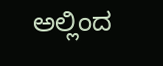ಅಲ್ಲಿಂದ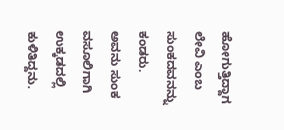ಹೋಗುತ್ತಿದ್ದಾಗ ಲೇವಿ ಎಂಬ ಸುಂಕದವನನ್ನು ಕಂಡರು. ಅವನು ಸುಂಕ ವಸೂಲಿಗಾಗಿ ಉಕ್ಕಡದಲ್ಲಿ ಕುಳಿತಿದ್ದನು.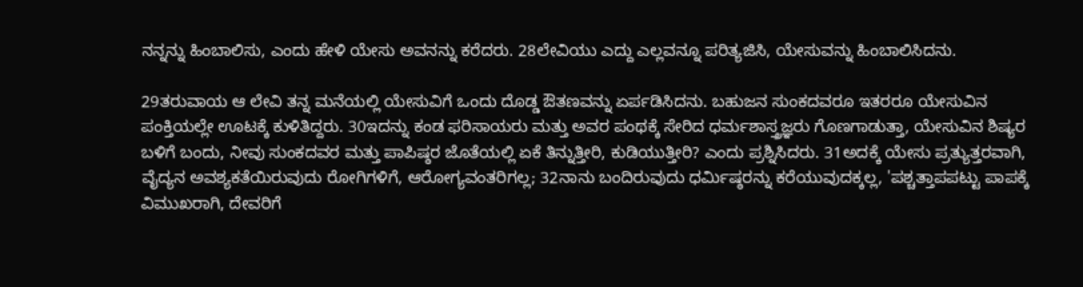ನನ್ನನ್ನು ಹಿಂಬಾಲಿಸು, ಎಂದು ಹೇಳಿ ಯೇಸು ಅವನನ್ನು ಕರೆದರು. 28ಲೇವಿಯು ಎದ್ದು ಎಲ್ಲವನ್ನೂ ಪರಿತ್ಯಜಿಸಿ, ಯೇಸುವನ್ನು ಹಿಂಬಾಲಿಸಿದನು.

29ತರುವಾಯ ಆ ಲೇವಿ ತನ್ನ ಮನೆಯಲ್ಲಿ ಯೇಸುವಿಗೆ ಒಂದು ದೊಡ್ಡ ಔತಣವನ್ನು ಏರ್ಪಡಿಸಿದನು. ಬಹುಜನ ಸುಂಕದವರೂ ಇತರರೂ ಯೇಸುವಿನ ಪಂಕ್ತಿಯಲ್ಲೇ ಊಟಕ್ಕೆ ಕುಳಿತಿದ್ದರು. 30ಇದನ್ನು ಕಂಡ ಫರಿಸಾಯರು ಮತ್ತು ಅವರ ಪಂಥಕ್ಕೆ ಸೇರಿದ ಧರ್ಮಶಾಸ್ತ್ರಜ್ಞರು ಗೊಣಗಾಡುತ್ತಾ, ಯೇಸುವಿನ ಶಿಷ್ಯರ ಬಳಿಗೆ ಬಂದು, ನೀವು ಸುಂಕದವರ ಮತ್ತು ಪಾಪಿಷ್ಠರ ಜೊತೆಯಲ್ಲಿ ಏಕೆ ತಿನ್ನುತ್ತೀರಿ, ಕುಡಿಯುತ್ತೀರಿ? ಎಂದು ಪ್ರಶ್ನಿಸಿದರು. 31ಅದಕ್ಕೆ ಯೇಸು ಪ್ರತ್ಯುತ್ತರವಾಗಿ, ವೈದ್ಯನ ಅವಶ್ಯಕತೆಯಿರುವುದು ರೋಗಿಗಳಿಗೆ, ಆರೋಗ್ಯವಂತರಿಗಲ್ಲ; 32ನಾನು ಬಂದಿರುವುದು ಧರ್ಮಿಷ್ಠರನ್ನು ಕರೆಯುವುದಕ್ಕಲ್ಲ, 'ಪಶ್ಚತ್ತಾಪಪಟ್ಟು ಪಾಪಕ್ಕೆ ವಿಮುಖರಾಗಿ, ದೇವರಿಗೆ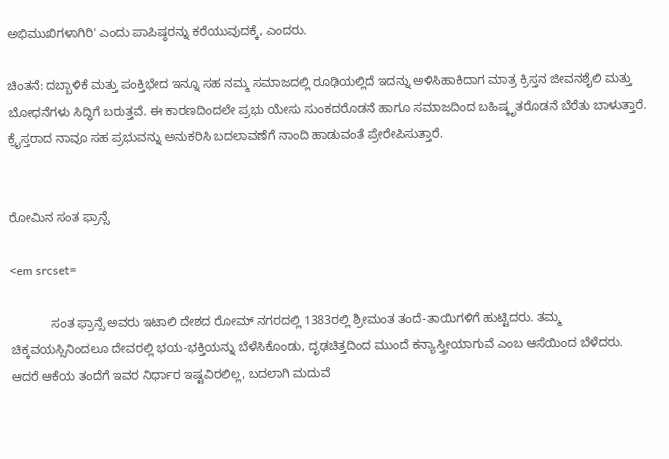ಅಭಿಮುಖಿಗಳಾಗಿರಿ' ಎಂದು ಪಾಪಿಷ್ಠರನ್ನು ಕರೆಯುವುದಕ್ಕೆ, ಎಂದರು.

ಚಿಂತನೆ: ದಬ್ಬಾಳಿಕೆ ಮತ್ತು ಪಂಕ್ತಿಭೇದ ಇನ್ನೂ ಸಹ ನಮ್ಮ ಸಮಾಜದಲ್ಲಿ ರೂಢಿಯಲ್ಲಿದೆ ಇದನ್ನು ಅಳಿಸಿಹಾಕಿದಾಗ ಮಾತ್ರ ಕ್ರಿಸ್ತನ ಜೀವನಶೈಲಿ ಮತ್ತು ಬೋಧನೆಗಳು ಸಿದ್ಧಿಗೆ ಬರುತ್ತವೆ. ಈ ಕಾರಣದಿಂದಲೇ ಪ್ರಭು ಯೇಸು ಸುಂಕದರೊಡನೆ ಹಾಗೂ ಸಮಾಜದಿಂದ ಬಹಿಷ್ಕೃತರೊಡನೆ ಬೆರೆತು ಬಾಳುತ್ತಾರೆ. ಕ್ರೈಸ್ತರಾದ ನಾವೂ ಸಹ ಪ್ರಭುವನ್ನು ಅನುಕರಿಸಿ ಬದಲಾವಣೆಗೆ ನಾಂದಿ ಹಾಡುವಂತೆ ಪ್ರೇರೇಪಿಸುತ್ತಾರೆ.


ರೋಮಿನ ಸಂತ ಫ್ರಾನ್ಸೆ

<em srcset=

            ಸಂತ ಫ್ರಾನ್ಸೆ ಅವರು ಇಟಾಲಿ ದೇಶದ ರೋಮ್ ನಗರದಲ್ಲಿ 1383ರಲ್ಲಿ ಶ್ರೀಮಂತ ತಂದೆ-ತಾಯಿಗಳಿಗೆ ಹುಟ್ಟಿದರು. ತಮ್ಮ ಚಿಕ್ಕವಯಸ್ಸಿನಿಂದಲೂ ದೇವರಲ್ಲಿ ಭಯ-ಭಕ್ತಿಯನ್ನು ಬೆಳೆಸಿಕೊಂಡು, ದೃಢಚಿತ್ತದಿಂದ ಮುಂದೆ ಕನ್ಯಾಸ್ತ್ರೀಯಾಗುವೆ ಎಂಬ ಆಸೆಯಿಂದ ಬೆಳೆದರು. ಆದರೆ ಆಕೆಯ ತಂದೆಗೆ ಇವರ ನಿರ್ಧಾರ ಇಷ್ಟವಿರಲಿಲ್ಲ, ಬದಲಾಗಿ ಮದುವೆ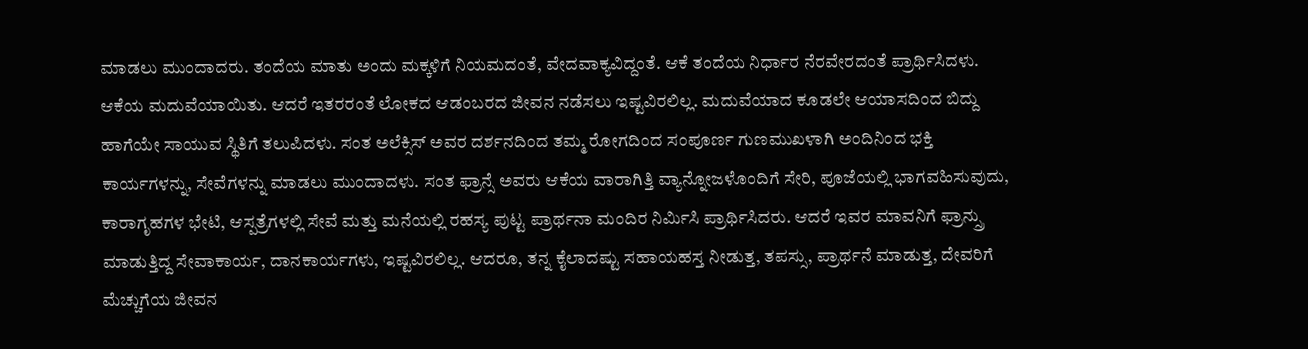ಮಾಡಲು ಮುಂದಾದರು. ತಂದೆಯ ಮಾತು ಅಂದು ಮಕ್ಕಳಿಗೆ ನಿಯಮದಂತೆ, ವೇದವಾಕ್ಯವಿದ್ದಂತೆ. ಆಕೆ ತಂದೆಯ ನಿರ್ಧಾರ ನೆರವೇರದಂತೆ ಪ್ರಾರ್ಥಿಸಿದಳು. ಆಕೆಯ ಮದುವೆಯಾಯಿತು. ಆದರೆ ಇತರರಂತೆ ಲೋಕದ ಆಡಂಬರದ ಜೀವನ ನಡೆಸಲು ಇಷ್ಟವಿರಲಿಲ್ಲ. ಮದುವೆಯಾದ ಕೂಡಲೇ ಆಯಾಸದಿಂದ ಬಿದ್ದು ಹಾಗೆಯೇ ಸಾಯುವ ಸ್ಥಿತಿಗೆ ತಲುಪಿದಳು. ಸಂತ ಅಲೆಕ್ಸಿಸ್ ಅವರ ದರ್ಶನದಿಂದ ತಮ್ಮ ರೋಗದಿಂದ ಸಂಪೂರ್ಣ ಗುಣಮುಖಳಾಗಿ ಅಂದಿನಿಂದ ಭಕ್ತಿ ಕಾರ್ಯಗಳನ್ನು, ಸೇವೆಗಳನ್ನು ಮಾಡಲು ಮುಂದಾದಳು. ಸಂತ ಫ್ರಾನ್ಸೆ ಅವರು ಆಕೆಯ ವಾರಾಗಿತ್ತಿ ವ್ಯಾನ್ನೋಜಳೊಂದಿಗೆ ಸೇರಿ, ಪೂಜೆಯಲ್ಲಿ ಭಾಗವಹಿಸುವುದು, ಕಾರಾಗೃಹಗಳ ಭೇಟಿ, ಆಸ್ಪತ್ರೆಗಳಲ್ಲಿ ಸೇವೆ ಮತ್ತು ಮನೆಯಲ್ಲಿ ರಹಸ್ಯ ಪುಟ್ಟ ಪ್ರಾರ್ಥನಾ ಮಂದಿರ ನಿರ್ಮಿಸಿ ಪ್ರಾರ್ಥಿಸಿದರು. ಆದರೆ ಇವರ ಮಾವನಿಗೆ ಫ್ರಾನ್ಸ್ರು ಮಾಡುತ್ತಿದ್ದ ಸೇವಾಕಾರ್ಯ, ದಾನಕಾರ್ಯಗಳು, ಇಷ್ಟವಿರಲಿಲ್ಲ. ಆದರೂ, ತನ್ನ ಕೈಲಾದಷ್ಟು ಸಹಾಯಹಸ್ತ ನೀಡುತ್ತ, ತಪಸ್ಸು, ಪ್ರಾರ್ಥನೆ ಮಾಡುತ್ತ, ದೇವರಿಗೆ ಮೆಚ್ಚುಗೆಯ ಜೀವನ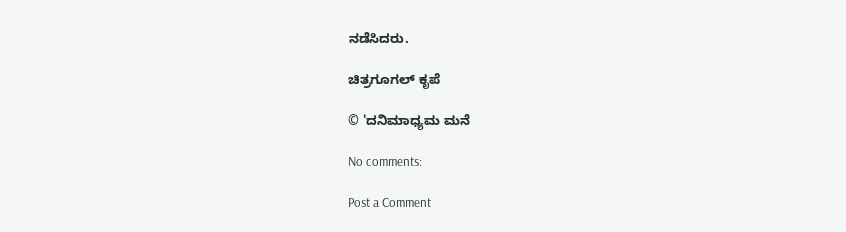ನಡೆಸಿದರು.

ಚಿತ್ರಗೂಗಲ್‌ ಕೃಪೆ

© 'ದನಿಮಾಧ್ಯಮ ಮನೆ

No comments:

Post a Comment